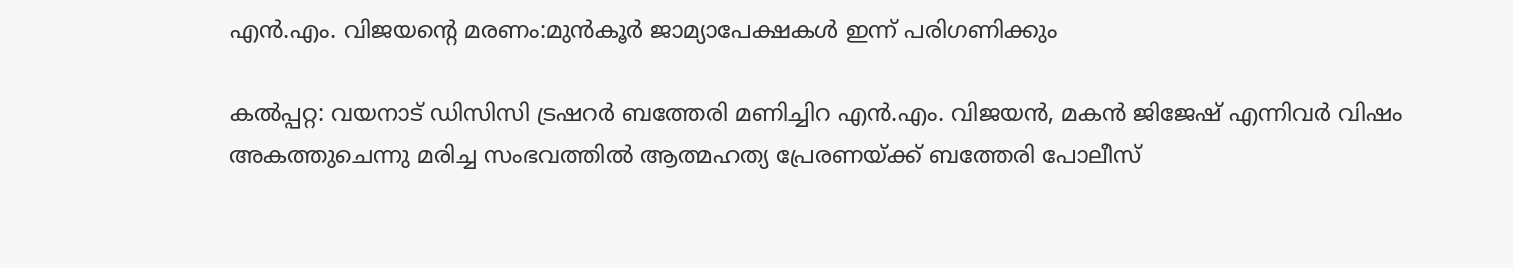എന്‍.എം. വിജയന്റെ മരണം:മുന്‍കൂര്‍ ജാമ്യാപേക്ഷകള്‍ ഇന്ന് പരിഗണിക്കും

കല്‍പ്പറ്റ: വയനാട് ഡിസിസി ട്രഷറര്‍ ബത്തേരി മണിച്ചിറ എന്‍.എം. വിജയന്‍, മകന്‍ ജിജേഷ് എന്നിവര്‍ വിഷം അകത്തുചെന്നു മരിച്ച സംഭവത്തില്‍ ആത്മഹത്യ പ്രേരണയ്ക്ക് ബത്തേരി പോലീസ്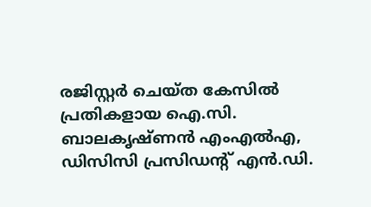രജിസ്റ്റര്‍ ചെയ്ത കേസില്‍ പ്രതികളായ ഐ.സി. ബാലകൃഷ്ണന്‍ എംഎല്‍എ, ഡിസിസി പ്രസിഡന്റ് എന്‍.ഡി.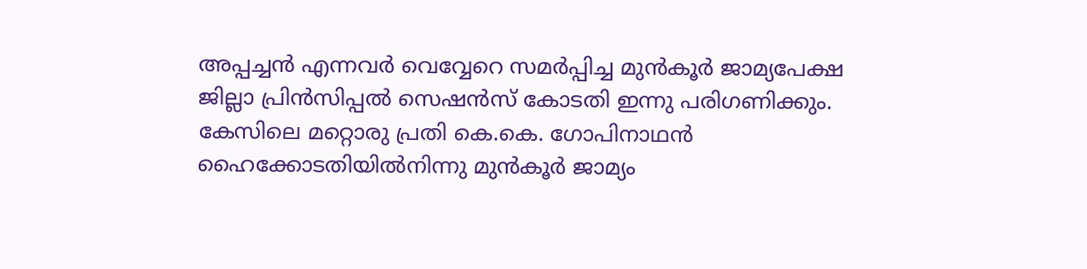അപ്പച്ചന്‍ എന്നവര്‍ വെവ്വേറെ സമര്‍പ്പിച്ച മുന്‍കൂര്‍ ജാമ്യപേക്ഷ ജില്ലാ പ്രിന്‍സിപ്പല്‍ സെഷന്‍സ് കോടതി ഇന്നു പരിഗണിക്കും. കേസിലെ മറ്റൊരു പ്രതി കെ.കെ. ഗോപിനാഥന്‍ ഹൈക്കോടതിയില്‍നിന്നു മുന്‍കൂര്‍ ജാമ്യം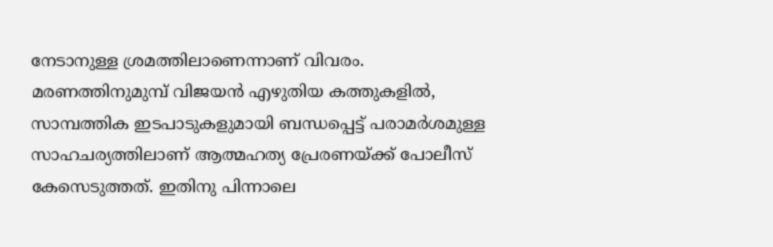നേടാനുള്ള ശ്രമത്തിലാണെന്നാണ് വിവരം.
മരണത്തിനുമുമ്പ് വിജയന്‍ എഴുതിയ കത്തുകളില്‍, സാമ്പത്തിക ഇടപാടുകളുമായി ബന്ധപ്പെട്ട് പരാമര്‍ശമുള്ള സാഹചര്യത്തിലാണ് ആത്മഹത്യ പ്രേരണയ്ക്ക് പോലീസ് കേസെടുത്തത്. ഇതിനു പിന്നാലെ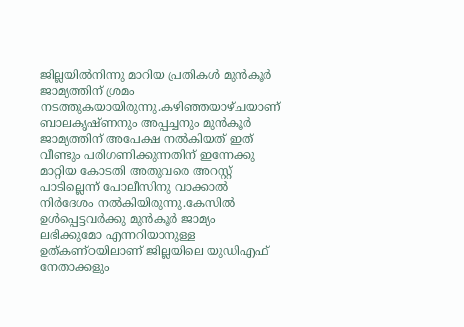ജില്ലയില്‍നിന്നു മാറിയ പ്രതികള്‍ മുന്‍കൂര്‍ ജാമ്യത്തിന് ശ്രമം നടത്തുകയായിരുന്നു.കഴിഞ്ഞയാഴ്ചയാണ് ബാലകൃഷ്ണനും അപ്പച്ചനും മുന്‍കൂര്‍ ജാമ്യത്തിന് അപേക്ഷ നല്‍കിയത് ഇത് വീണ്ടും പരിഗണിക്കുന്നതിന് ഇന്നേക്കു മാറ്റിയ കോടതി അതുവരെ അറസ്റ്റ് പാടില്ലെന്ന് പോലീസിനു വാക്കാല്‍ നിര്‍ദേശം നല്‍കിയിരുന്നു.കേസില്‍ ഉള്‍പ്പെട്ടവര്‍ക്കു മുന്‍കൂര്‍ ജാമ്യം ലഭിക്കുമോ എന്നറിയാനുള്ള ഉത്കണ്ഠയിലാണ് ജില്ലയിലെ യുഡിഎഫ് നേതാക്കളും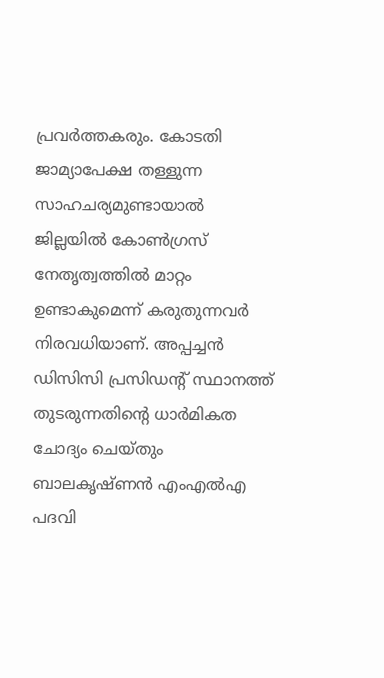പ്രവര്‍ത്തകരും. കോടതി ജാമ്യാപേക്ഷ തള്ളുന്ന സാഹചര്യമുണ്ടായാല്‍
ജില്ലയില്‍ കോണ്‍ഗ്രസ് നേതൃത്വത്തില്‍ മാറ്റം ഉണ്ടാകുമെന്ന് കരുതുന്നവര്‍ നിരവധിയാണ്. അപ്പച്ചന്‍ ഡിസിസി പ്രസിഡന്റ് സ്ഥാനത്ത് തുടരുന്നതിന്റെ ധാര്‍മികത ചോദ്യം ചെയ്തും ബാലകൃഷ്ണന്‍ എംഎല്‍എ പദവി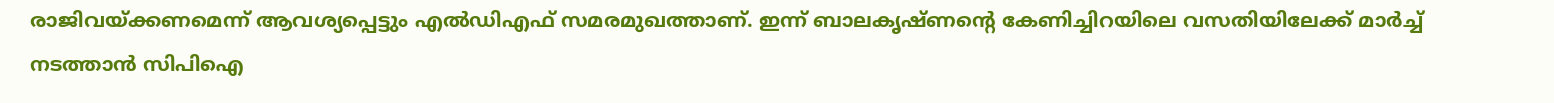രാജിവയ്ക്കണമെന്ന് ആവശ്യപ്പെട്ടും എല്‍ഡിഎഫ് സമരമുഖത്താണ്. ഇന്ന് ബാലകൃഷ്ണന്റെ കേണിച്ചിറയിലെ വസതിയിലേക്ക് മാര്‍ച്ച് നടത്താന്‍ സിപിഐ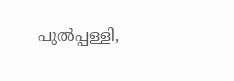പുല്‍പ്പള്ളി,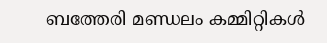ബത്തേരി മണ്ഡലം കമ്മിറ്റികള്‍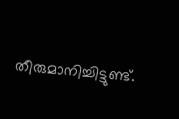തീരുമാനിച്ചിട്ടുണ്ട്.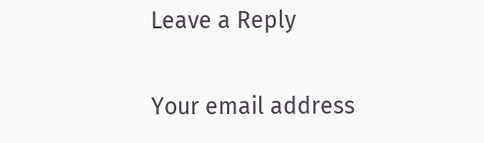Leave a Reply

Your email address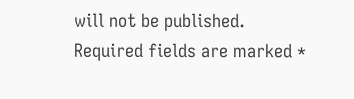will not be published. Required fields are marked *